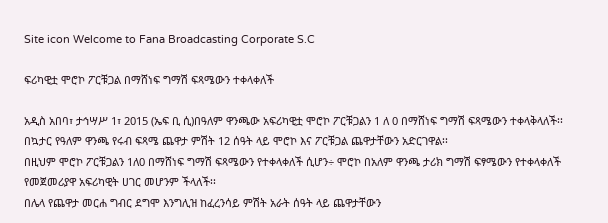Site icon Welcome to Fana Broadcasting Corporate S.C

ፍሪካዊቷ ሞሮኮ ፖርቹጋል በማሸነፍ ግማሽ ፍጻሜውን ተቀላቀለች

አዲስ አበባ፣ ታኅሣሥ 1፣ 2015 (ኤፍ ቢ ሲ)በዓለም ዋንጫው አፍሪካዊቷ ሞሮኮ ፖርቹጋልን 1 ለ 0 በማሸነፍ ግማሽ ፍጻሜውን ተቀላቅላለች፡፡
በኳታር የዓለም ዋንጫ የሩብ ፍጻሜ ጨዋታ ምሽት 12 ሰዓት ላይ ሞሮኮ እና ፖርቹጋል ጨዋታቸውን አድርገዋል፡፡
በዚህም ሞሮኮ ፖርቹጋልን 1ለ0 በማሸነፍ ግማሽ ፍጻሜውን የተቀላቀለች ሲሆን÷ ሞሮኮ በአለም ዋንጫ ታሪክ ግማሽ ፍፃሜውን የተቀላቀለች የመጀመሪያዋ አፍሪካዊት ሀገር መሆንም ችላለች፡፡
በሌላ የጨዋታ መርሐ ግብር ደግሞ እንግሊዝ ከፈረንሳይ ምሽት አራት ሰዓት ላይ ጨዋታቸውን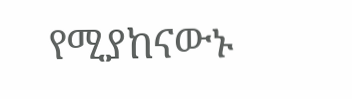የሚያከናውኑ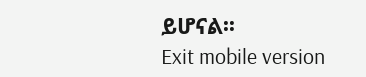ይሆናል፡፡
Exit mobile version